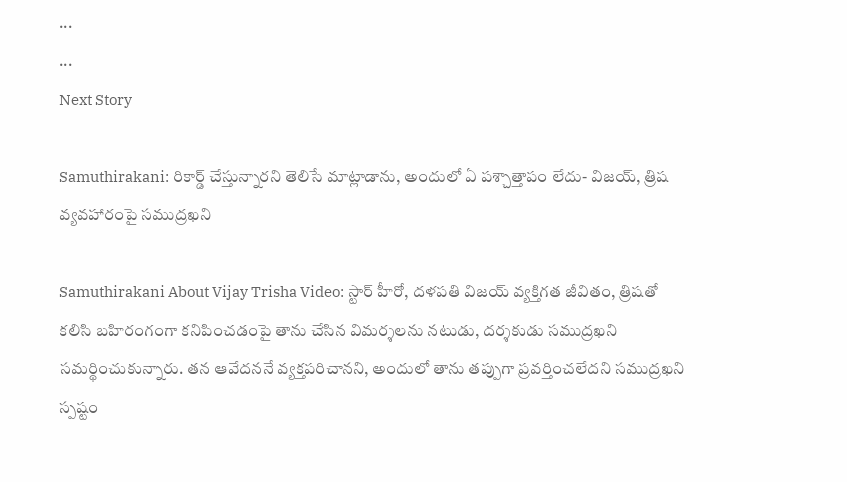...
...
Next Story

Samuthirakani: రికార్డ్ చేస్తున్నారని తెలిసే మాట్లాడాను, అందులో ఏ పశ్చాత్తాపం లేదు- విజయ్, త్రిష వ్యవహారంపై సముద్రఖని

Samuthirakani About Vijay Trisha Video: స్టార్ హీరో, దళపతి విజయ్ వ్యక్తిగత జీవితం, త్రిషతో కలిసి బహిరంగంగా కనిపించడంపై తాను చేసిన విమర్శలను నటుడు, దర్శకుడు సముద్రఖని సమర్థించుకున్నారు. తన ఆవేదననే వ్యక్తపరిచానని, అందులో తాను తప్పుగా ప్రవర్తించలేదని సముద్రఖని స్పష్టం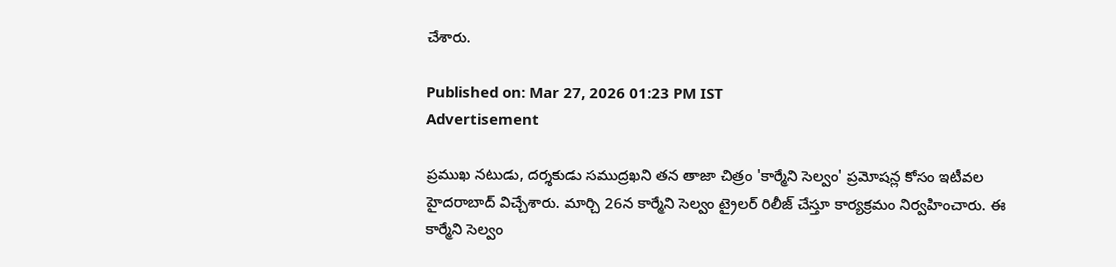చేశారు.

Published on: Mar 27, 2026 01:23 PM IST
Advertisement

ప్రముఖ నటుడు, దర్శకుడు సముద్రఖని తన తాజా చిత్రం 'కార్మేని సెల్వం' ప్రమోషన్ల కోసం ఇటీవల హైదరాబాద్ విచ్చేశారు. మార్చి 26న కార్మేని సెల్వం ట్రైలర్ రిలీజ్ చేస్తూ కార్యక్రమం నిర్వహించారు. ఈ కార్మేని సెల్వం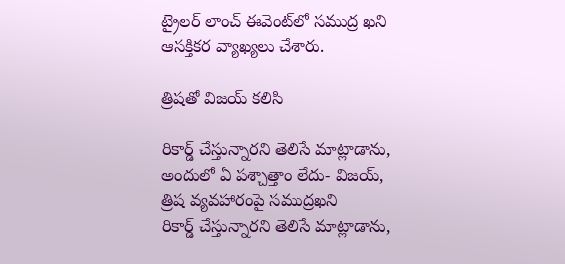ట్రైలర్ లాంచ్ ఈవెంట్‌లో సముద్ర ఖని ఆసక్తికర వ్యాఖ్యలు చేశారు.

త్రిషతో విజయ్ కలిసి

రికార్డ్ చేస్తున్నారని తెలిసే మాట్లాడాను, అందులో ఏ పశ్చాత్తాం లేదు- విజయ్, త్రిష వ్యవహారంపై సముద్రఖని
రికార్డ్ చేస్తున్నారని తెలిసే మాట్లాడాను,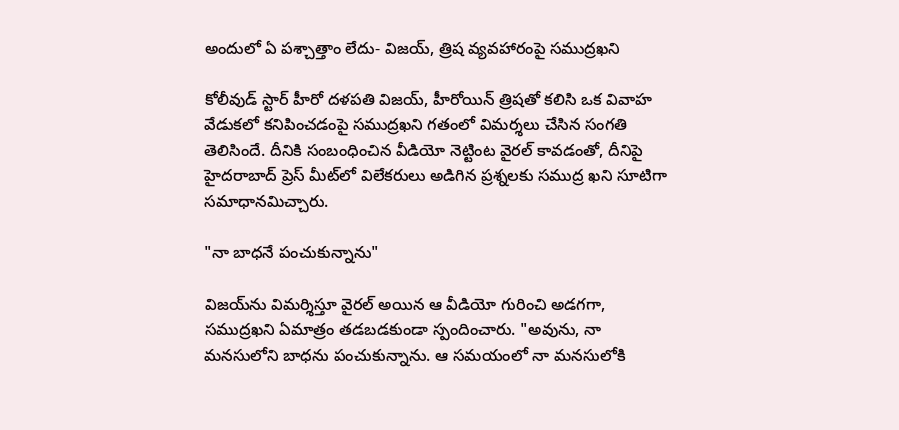అందులో ఏ పశ్చాత్తాం లేదు- విజయ్, త్రిష వ్యవహారంపై సముద్రఖని

కోలీవుడ్ స్టార్ హీరో దళపతి విజయ్, హీరోయిన్ త్రిషతో కలిసి ఒక వివాహ వేడుకలో కనిపించడంపై సముద్రఖని గతంలో విమర్శలు చేసిన సంగతి తెలిసిందే. దీనికి సంబంధించిన వీడియో నెట్టింట వైరల్ కావడంతో, దీనిపై హైదరాబాద్ ప్రెస్ మీట్‌లో విలేకరులు అడిగిన ప్రశ్నలకు సముద్ర ఖని సూటిగా సమాధానమిచ్చారు.

"నా బాధనే పంచుకున్నాను"

విజయ్‌ను విమర్శిస్తూ వైరల్ అయిన ఆ వీడియో గురించి అడగగా, సముద్రఖని ఏమాత్రం తడబడకుండా స్పందించారు. "అవును, నా మనసులోని బాధను పంచుకున్నాను. ఆ సమయంలో నా మనసులోకి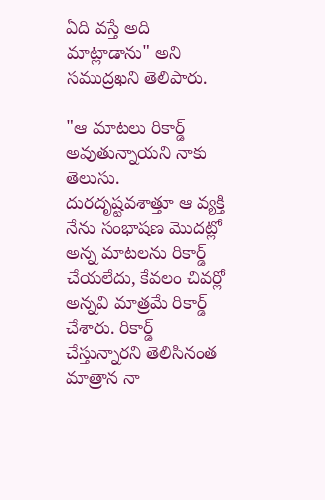ఏది వస్తే అది మాట్లాడాను" అని సముద్రఖని తెలిపారు.

"ఆ మాటలు రికార్డ్ అవుతున్నాయని నాకు తెలుసు. దురదృష్టవశాత్తూ ఆ వ్యక్తి నేను సంభాషణ మొదట్లో అన్న మాటలను రికార్డ్ చేయలేదు, కేవలం చివర్లో అన్నవి మాత్రమే రికార్డ్ చేశారు. రికార్డ్ చేస్తున్నారని తెలిసినంత మాత్రాన నా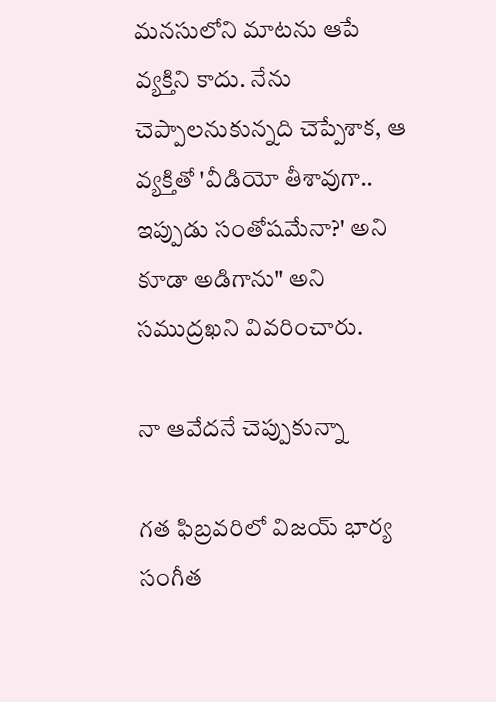మనసులోని మాటను ఆపే వ్యక్తిని కాదు. నేను చెప్పాలనుకున్నది చెప్పేశాక, ఆ వ్యక్తితో 'వీడియో తీశావుగా.. ఇప్పుడు సంతోషమేనా?' అని కూడా అడిగాను" అని సముద్రఖని వివరించారు.

నా ఆవేదనే చెప్పుకున్నా

గత ఫిబ్రవరిలో విజయ్ భార్య సంగీత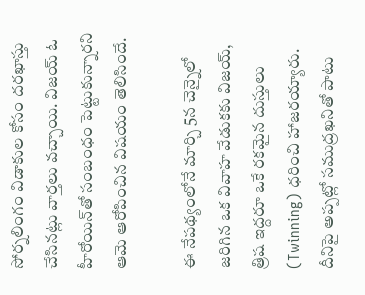సోర్నలింగం విడాకుల కోసం దరఖాస్తు చేసినట్లు వార్తలు వచ్చాయి. విజయ్ ఓ హీరోయిన్‌తో సంబంధం పెట్టుకున్నారని ఆమె ఆరోపించిన విషయం తెలిసిందే.

ఈ నేపథ్యంలోనే మార్చి 5న చెన్నైలో జరిగిన ఒక వివాహ వేడుకకు విజయ్, త్రిష ఇద్దరూ ఒకే రకమైన దుస్తులు (Twinning) ధరించి హాజరయ్యారు. దీనిపై అప్పట్లో సముద్రఖనితో పాటు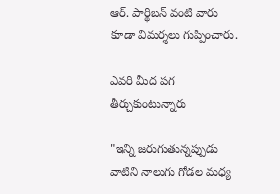ఆర్. పార్థిబన్ వంటి వారు కూడా విమర్శలు గుప్పించారు.

ఎవరి మీద పగ తీర్చుకుంటున్నారు

"ఇన్ని జరుగుతున్నప్పుడు వాటిని నాలుగు గోడల మధ్య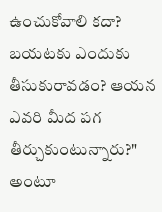ఉంచుకోవాలి కదా? బయటకు ఎందుకు తీసుకురావడం? ఆయన ఎవరి మీద పగ తీర్చుకుంటున్నారు?" అంటూ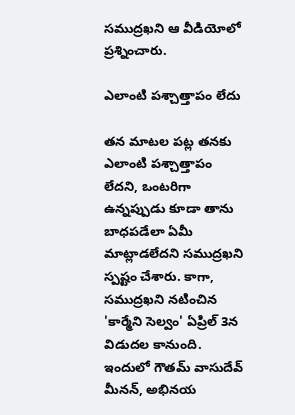సముద్రఖని ఆ వీడియోలో ప్రశ్నించారు.

ఎలాంటి పశ్చాత్తాపం లేదు

తన మాటల పట్ల తనకు ఎలాంటి పశ్చాత్తాపం లేదని, ఒంటరిగా ఉన్నప్పుడు కూడా తాను బాధపడేలా ఏమీ మాట్లాడలేదని సముద్రఖని స్పష్టం చేశారు. కాగా, సముద్రఖని నటించిన 'కార్మేని సెల్వం' ఏప్రిల్ 3న విడుదల కానుంది. ఇందులో గౌతమ్ వాసుదేవ్ మీనన్, అభినయ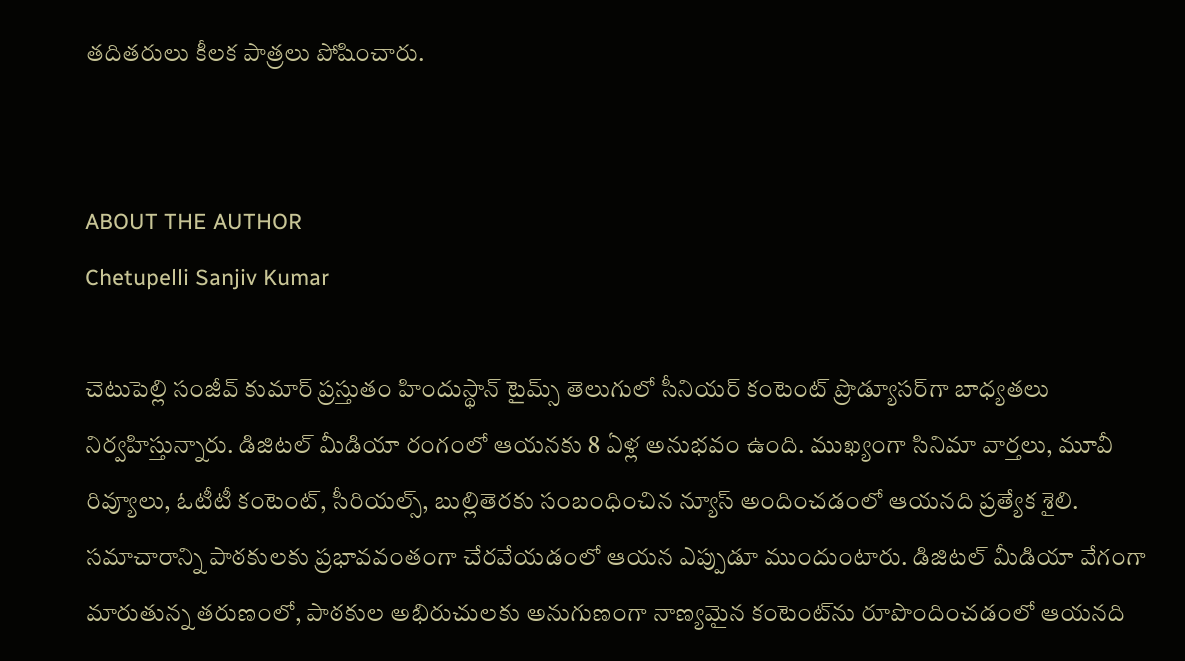తదితరులు కీలక పాత్రలు పోషించారు.


ABOUT THE AUTHOR
Chetupelli Sanjiv Kumar

చెటుపెల్లి సంజీవ్ కుమార్ ప్రస్తుతం హిందుస్థాన్ టైమ్స్ తెలుగులో సీనియర్ కంటెంట్ ప్రొడ్యూసర్‌గా బాధ్యతలు నిర్వహిస్తున్నారు. డిజిటల్ మీడియా రంగంలో ఆయనకు 8 ఏళ్ల అనుభవం ఉంది. ముఖ్యంగా సినిమా వార్తలు, మూవీ రివ్యూలు, ఓటీటీ కంటెంట్, సీరియల్స్, బుల్లితెరకు సంబంధించిన న్యూస్ అందించడంలో ఆయనది ప్రత్యేక శైలి. సమాచారాన్ని పాఠకులకు ప్రభావవంతంగా చేరవేయడంలో ఆయన ఎప్పుడూ ముందుంటారు. డిజిటల్ మీడియా వేగంగా మారుతున్న తరుణంలో, పాఠకుల అభిరుచులకు అనుగుణంగా నాణ్యమైన కంటెంట్‌ను రూపొందించడంలో ఆయనది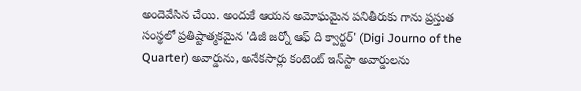అందెవేసిన చేయి. అందుకే ఆయన అమోఘమైన పనితీరుకు గాను ప్రస్తుత సంస్థలో ప్రతిష్టాత్మకమైన 'డిజీ జర్నో ఆఫ్ ది క్వార్టర్' (Digi Journo of the Quarter) అవార్డును, అనేకసార్లు కంటెంట్ ఇన్‌స్టా అవార్డులను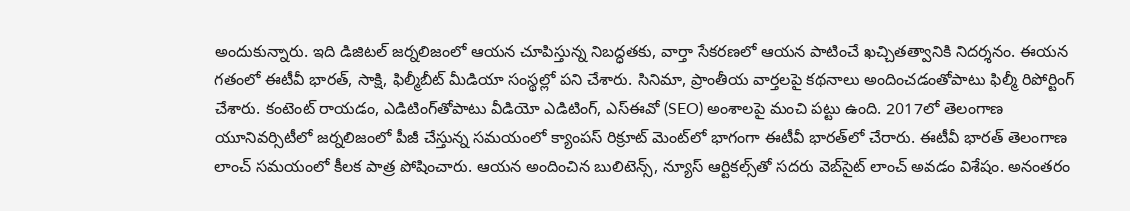అందుకున్నారు. ఇది డిజిటల్ జర్నలిజంలో ఆయన చూపిస్తున్న నిబద్ధతకు, వార్తా సేకరణలో ఆయన పాటించే ఖచ్చితత్వానికి నిదర్శనం. ఈయన గతంలో ఈటీవీ భారత్, సాక్షి, ఫిల్మీబీట్ మీడియా సంస్థల్లో పని చేశారు. సినిమా, ప్రాంతీయ వార్తలపై కథనాలు అందించడంతోపాటు ఫిల్మీ రిపోర్టింగ్ చేశారు. కంటెంట్ రాయడం, ఎడిటింగ్‌తోపాటు వీడియో ఎడిటింగ్, ఎస్‌ఈవో (SEO) అంశాలపై మంచి పట్టు ఉంది. 2017లో తెలంగాణ యూనివర్సిటీలో జర్నలిజంలో పీజీ చేస్తున్న సమయంలో క్యాంపస్ రిక్రూట్ మెంట్‌లో భాగంగా ఈటీవీ భారత్‌లో చేరారు. ఈటీవీ భారత్ తెలంగాణ లాంచ్ సమయంలో కీలక పాత్ర పోషించారు. ఆయన అందించిన బులిటెన్స్, న్యూస్ ఆర్టికల్స్‌తో సదరు వెబ్‌సైట్ లాంచ్ అవడం విశేషం. అనంతరం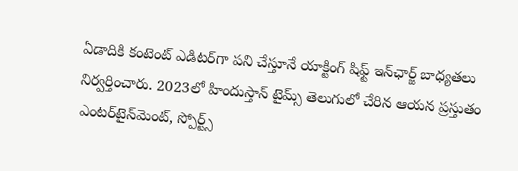ఏడాదికి కంటెంట్ ఎడిటర్‌గా పని చేస్తూనే యాక్టింగ్ షిఫ్ట్ ఇన్‌ఛార్జ్ బాధ్యతలు నిర్వర్తించారు. 2023లో హిందుస్తాన్ టైమ్స్ తెలుగులో చేరిన ఆయన ప్రస్తుతం ఎంటర్‌టైన్‌మెంట్, స్పోర్ట్స్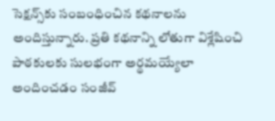సెక్షన్స్‌కు సంబంధించిన కథనాలను అందిస్తున్నారు. ప్రతి కథనాన్ని లోతుగా విశ్లేషించి పాఠకులకు సులభంగా అర్థమయ్యేలా అందించడం సంజీవ్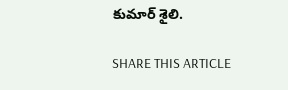కుమార్ శైలి.

SHARE THIS ARTICLE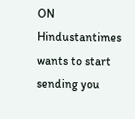ON
Hindustantimes wants to start sending you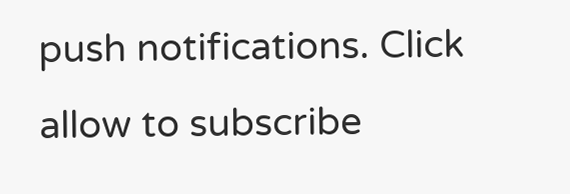push notifications. Click allow to subscribe